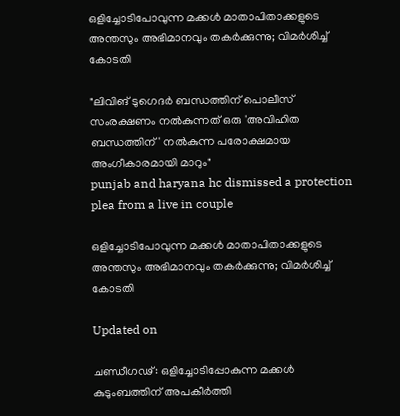ഒളിച്ചോടിപോവുന്ന മക്കൾ‌ മാതാപിതാക്കളുടെ അന്തസും അഭിമാനവും തകർക്കുന്നു; വിമർശിച്ച് കോടതി

"ലിവിങ് ടുഗെദര്‍ ബന്ധത്തിന് പൊലീസ് സംരക്ഷണം നല്‍കുന്നത് ഒരു 'അവിഹിത ബന്ധത്തിന്' നല്‍കുന്ന പരോക്ഷമായ അംഗീകാരമായി മാറും"
punjab and haryana hc dismissed a protection plea from a live in couple

ഒളിച്ചോടിപോവുന്ന മക്കൾ‌ മാതാപിതാക്കളുടെ അന്തസും അഭിമാനവും തകർക്കുന്നു; വിമർശിച്ച് കോടതി

Updated on

ചണ്ഡീഗഢ്: ഒളിച്ചോടിപ്പോകുന്ന മക്കള്‍ കുടുംബത്തിന് അപകീര്‍ത്തി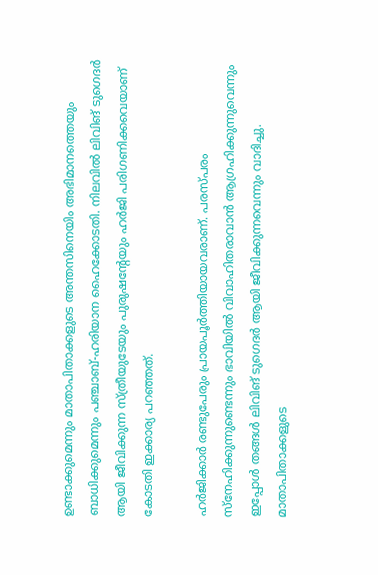ഉണ്ടാക്കുമെന്നും മാതാപിതാക്കളുടെ അന്തസിനെയിം അഭിമാനത്തെയും ബാധിക്കുമെന്നും പഞ്ചാബ്-ഹരിയാന ഹൈക്കോടതി. നിലവില്‍ ലിവിങ് ടുഗെദര്‍ ആയി ജീവിക്കുന്ന സ്ത്രീയുടേയും പുരുഷന്‍റേയും ഹര്‍ജി പരിഗണിക്കവെയാണ് കോടതി ഇക്കാര്യ പറഞ്ഞത്.

ഹര്‍ജിക്കാര്‍ രണ്ടുപേരും പ്രായപൂര്‍ത്തിയായവരാണ്. പരസ്പരം സ്നേഹിക്കുന്നുണ്ടെന്നും ഭാവിയിൽ വിവാഹിതരാവാൻ ആഗ്രഹിക്കുന്നുവെന്നും ഇപ്പോൾ തങ്ങൾ ലിവിങ് ടുഗെദര്‍ ആയി ജീവിക്കുന്നവെന്നും വാദിച്ചു. മാതാപിതാക്കളുടെ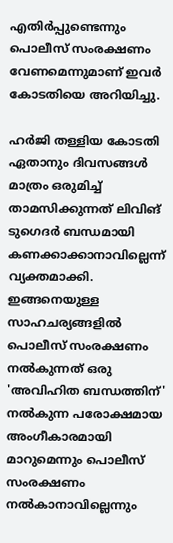എതിർപ്പുണ്ടെന്നും പൊലീസ് സംരക്ഷണം വേണമെന്നുമാണ് ഇവർ കോടതിയെ അറിയിച്ചു.

ഹർജി തള്ളിയ കോടതി ഏതാനും ദിവസങ്ങള്‍ മാത്രം ഒരുമിച്ച് താമസിക്കുന്നത് ലിവിങ് ടുഗെദര്‍ ബന്ധമായി കണക്കാക്കാനാവില്ലെന്ന് വ്യക്തമാക്കി. ഇങ്ങനെയുള്ള സാഹചര്യങ്ങളില്‍ പൊലീസ് സംരക്ഷണം നല്‍കുന്നത് ഒരു 'അവിഹിത ബന്ധത്തിന്' നല്‍കുന്ന പരോക്ഷമായ അംഗീകാരമായി മാറുമെന്നും പൊലീസ് സംരക്ഷണം നൽകാനാവില്ലെന്നും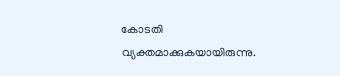കോടതി വ്യക്തമാക്കുകയായിരുന്നു.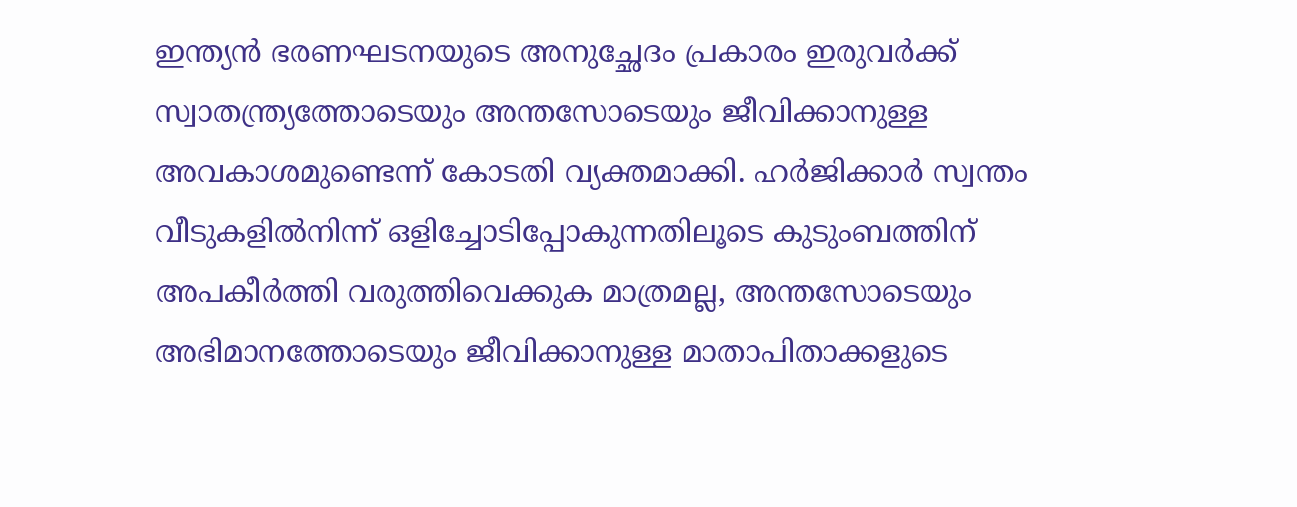ഇന്ത്യന്‍ ഭരണഘടനയുടെ അനുച്ഛേദം പ്രകാരം ഇരുവർക്ക് സ്വാതന്ത്ര്യത്തോടെയും അന്തസോടെയും ജീവിക്കാനുള്ള അവകാശമുണ്ടെന്ന് കോടതി വ്യക്തമാക്കി. ഹര്‍ജിക്കാര്‍ സ്വന്തം വീടുകളില്‍നിന്ന് ഒളിച്ചോടിപ്പോകുന്നതിലൂടെ കുടുംബത്തിന് അപകീര്‍ത്തി വരുത്തിവെക്കുക മാത്രമല്ല, അന്തസോടെയും അഭിമാനത്തോടെയും ജീവിക്കാനുള്ള മാതാപിതാക്കളുടെ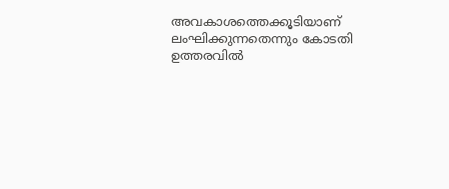അവകാശത്തെക്കൂടിയാണ് ലംഘിക്കുന്നതെന്നും കോടതി ഉത്തരവില്‍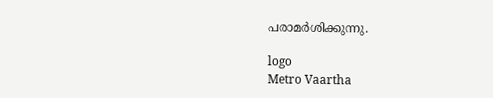പരാമർശിക്കുന്നു.

logo
Metro Vaartha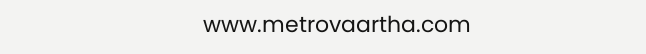www.metrovaartha.com